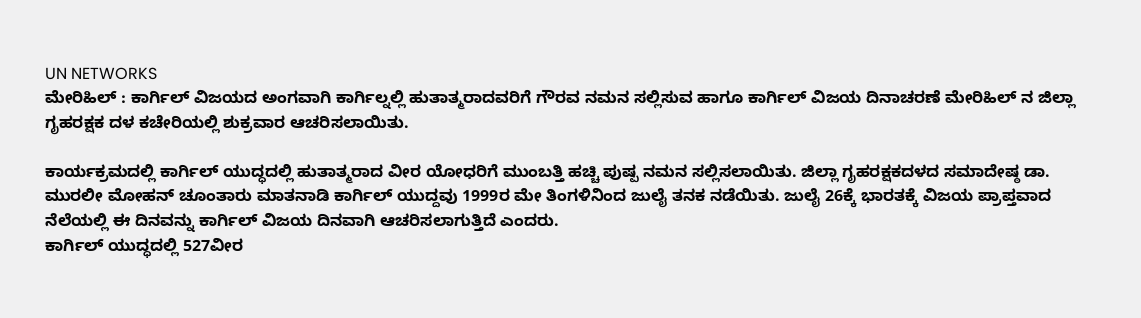UN NETWORKS
ಮೇರಿಹಿಲ್ : ಕಾರ್ಗಿಲ್ ವಿಜಯದ ಅಂಗವಾಗಿ ಕಾರ್ಗಿಲ್ನಲ್ಲಿ ಹುತಾತ್ಮರಾದವರಿಗೆ ಗೌರವ ನಮನ ಸಲ್ಲಿಸುವ ಹಾಗೂ ಕಾರ್ಗಿಲ್ ವಿಜಯ ದಿನಾಚರಣೆ ಮೇರಿಹಿಲ್ ನ ಜಿಲ್ಲಾ ಗೃಹರಕ್ಷಕ ದಳ ಕಚೇರಿಯಲ್ಲಿ ಶುಕ್ರವಾರ ಆಚರಿಸಲಾಯಿತು.

ಕಾರ್ಯಕ್ರಮದಲ್ಲಿ ಕಾರ್ಗಿಲ್ ಯುದ್ಧದಲ್ಲಿ ಹುತಾತ್ಮರಾದ ವೀರ ಯೋಧರಿಗೆ ಮುಂಬತ್ತಿ ಹಚ್ಚಿ ಪುಷ್ಪ ನಮನ ಸಲ್ಲಿಸಲಾಯಿತು. ಜಿಲ್ಲಾ ಗೃಹರಕ್ಷಕದಳದ ಸಮಾದೇಷ್ಠ ಡಾ. ಮುರಲೀ ಮೋಹನ್ ಚೂಂತಾರು ಮಾತನಾಡಿ ಕಾರ್ಗಿಲ್ ಯುದ್ದವು 1999ರ ಮೇ ತಿಂಗಳಿನಿಂದ ಜುಲೈ ತನಕ ನಡೆಯಿತು. ಜುಲೈ 26ಕ್ಕೆ ಭಾರತಕ್ಕೆ ವಿಜಯ ಪ್ರಾಪ್ತವಾದ ನೆಲೆಯಲ್ಲಿ ಈ ದಿನವನ್ನು ಕಾರ್ಗಿಲ್ ವಿಜಯ ದಿನವಾಗಿ ಆಚರಿಸಲಾಗುತ್ತಿದೆ ಎಂದರು.
ಕಾರ್ಗಿಲ್ ಯುದ್ಧದಲ್ಲಿ 527ವೀರ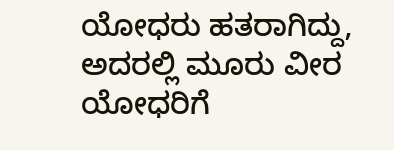ಯೋಧರು ಹತರಾಗಿದ್ದು, ಅದರಲ್ಲಿ ಮೂರು ವೀರ ಯೋಧರಿಗೆ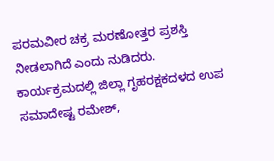ಪರಮವೀರ ಚಕ್ರ ಮರಣೋತ್ತರ ಪ್ರಶಸ್ತಿ ನೀಡಲಾಗಿದೆ ಎಂದು ನುಡಿದರು.
ಕಾರ್ಯಕ್ರಮದಲ್ಲಿ ಜಿಲ್ಲಾ ಗೃಹರಕ್ಷಕದಳದ ಉಪ ಸಮಾದೇಷ್ಟ ರಮೇಶ್,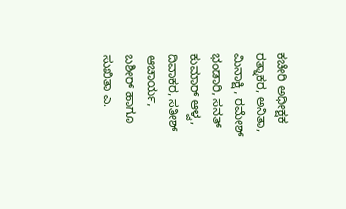ಕಚೇರಿ ಅಧೀಕ್ಷಕ ರತ್ನಾಕರ, ಅನಿತಾ, ಮಿನಾಕ್ಷಿ , ರಮೇಶ್ ಭಂಡಾರಿ, ಸನತ್ ಕುಮಾರ್ ಆಳ್ವ, ದಿವಾಕರ, ಸತೀಶ್ ಆಚಾರ್ಯ, ಬಶೀರ್ ಹಾಗೂ ಸುಖಿತಾ ಎ.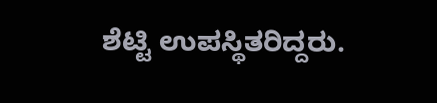ಶೆಟ್ಟಿ ಉಪಸ್ಥಿತರಿದ್ದರು.